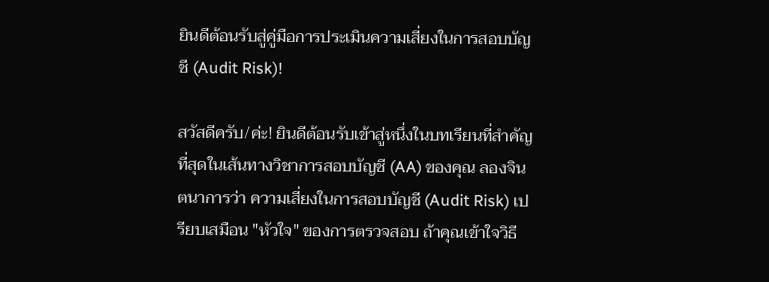ยินดีต้อนรับสู่คู่มือการประเมินความเสี่ยงในการสอบบัญชี (Audit Risk)!

สวัสดีครับ/ค่ะ! ยินดีต้อนรับเข้าสู่หนึ่งในบทเรียนที่สำคัญที่สุดในเส้นทางวิชาการสอบบัญชี (AA) ของคุณ ลองจินตนาการว่า ความเสี่ยงในการสอบบัญชี (Audit Risk) เปรียบเสมือน "หัวใจ" ของการตรวจสอบ ถ้าคุณเข้าใจวิธี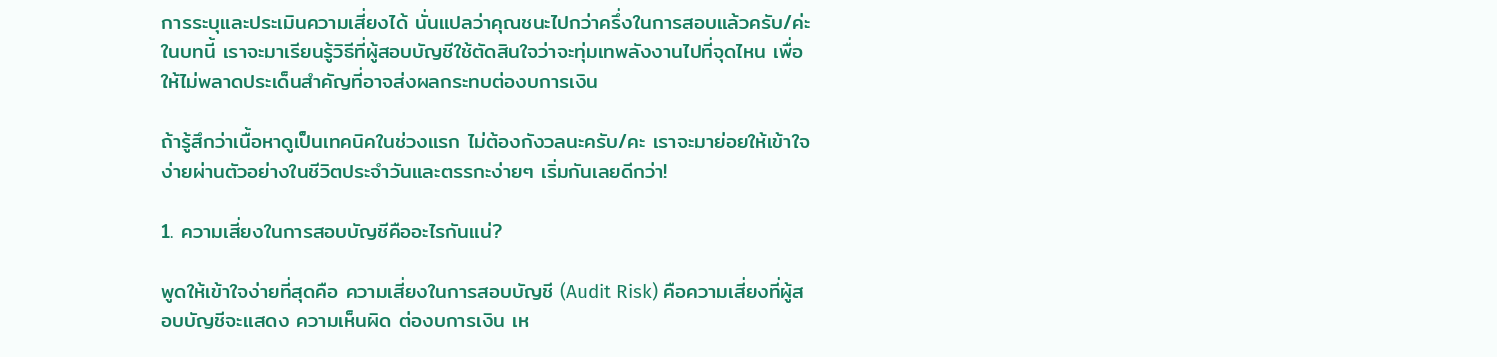การระบุและประเมินความเสี่ยงได้ นั่นแปลว่าคุณชนะไปกว่าครึ่งในการสอบแล้วครับ/ค่ะ ในบทนี้ เราจะมาเรียนรู้วิธีที่ผู้สอบบัญชีใช้ตัดสินใจว่าจะทุ่มเทพลังงานไปที่จุดไหน เพื่อให้ไม่พลาดประเด็นสำคัญที่อาจส่งผลกระทบต่องบการเงิน

ถ้ารู้สึกว่าเนื้อหาดูเป็นเทคนิคในช่วงแรก ไม่ต้องกังวลนะครับ/คะ เราจะมาย่อยให้เข้าใจง่ายผ่านตัวอย่างในชีวิตประจำวันและตรรกะง่ายๆ เริ่มกันเลยดีกว่า!

1. ความเสี่ยงในการสอบบัญชีคืออะไรกันแน่?

พูดให้เข้าใจง่ายที่สุดคือ ความเสี่ยงในการสอบบัญชี (Audit Risk) คือความเสี่ยงที่ผู้สอบบัญชีจะแสดง ความเห็นผิด ต่องบการเงิน เห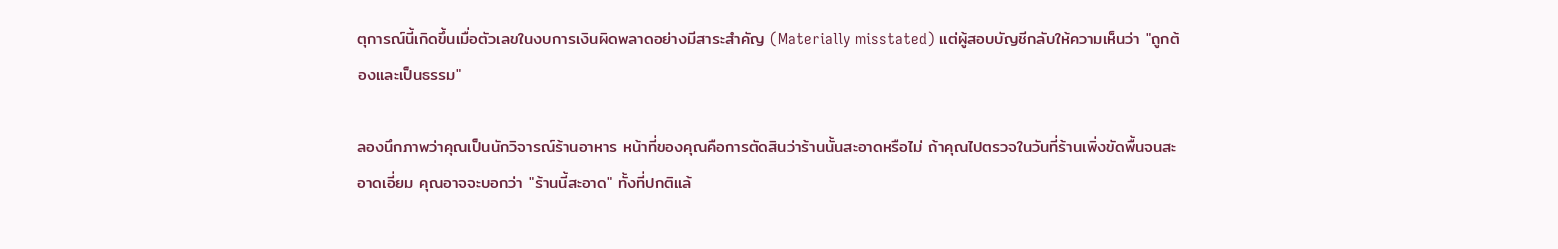ตุการณ์นี้เกิดขึ้นเมื่อตัวเลขในงบการเงินผิดพลาดอย่างมีสาระสำคัญ (Materially misstated) แต่ผู้สอบบัญชีกลับให้ความเห็นว่า "ถูกต้องและเป็นธรรม"

ลองนึกภาพว่าคุณเป็นนักวิจารณ์ร้านอาหาร หน้าที่ของคุณคือการตัดสินว่าร้านนั้นสะอาดหรือไม่ ถ้าคุณไปตรวจในวันที่ร้านเพิ่งขัดพื้นจนสะอาดเอี่ยม คุณอาจจะบอกว่า "ร้านนี้สะอาด" ทั้งที่ปกติแล้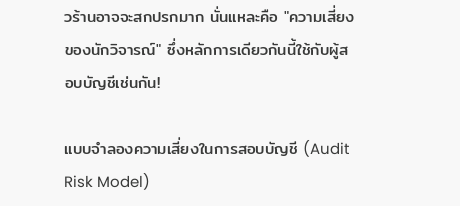วร้านอาจจะสกปรกมาก นั่นแหละคือ "ความเสี่ยงของนักวิจารณ์" ซึ่งหลักการเดียวกันนี้ใช้กับผู้สอบบัญชีเช่นกัน!

แบบจำลองความเสี่ยงในการสอบบัญชี (Audit Risk Model)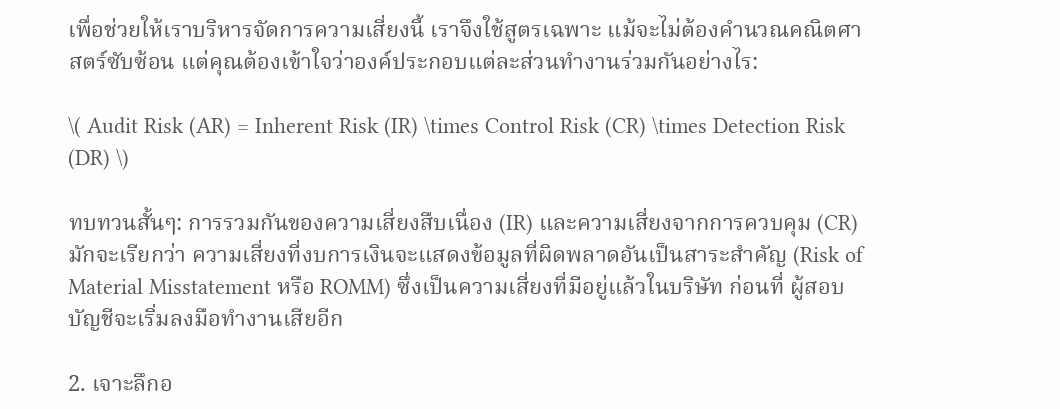เพื่อช่วยให้เราบริหารจัดการความเสี่ยงนี้ เราจึงใช้สูตรเฉพาะ แม้จะไม่ต้องคำนวณคณิตศาสตร์ซับซ้อน แต่คุณต้องเข้าใจว่าองค์ประกอบแต่ละส่วนทำงานร่วมกันอย่างไร:

\( Audit Risk (AR) = Inherent Risk (IR) \times Control Risk (CR) \times Detection Risk (DR) \)

ทบทวนสั้นๆ: การรวมกันของความเสี่ยงสืบเนื่อง (IR) และความเสี่ยงจากการควบคุม (CR) มักจะเรียกว่า ความเสี่ยงที่งบการเงินจะแสดงข้อมูลที่ผิดพลาดอันเป็นสาระสำคัญ (Risk of Material Misstatement หรือ ROMM) ซึ่งเป็นความเสี่ยงที่มีอยู่แล้วในบริษัท ก่อนที่ ผู้สอบบัญชีจะเริ่มลงมือทำงานเสียอีก

2. เจาะลึกอ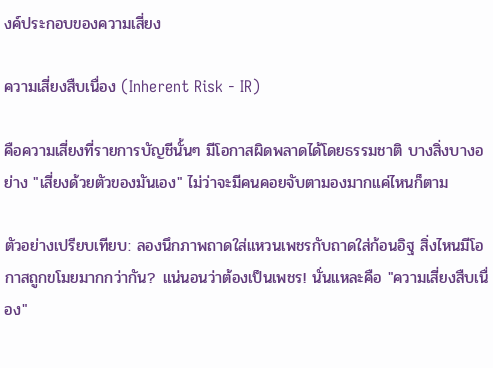งค์ประกอบของความเสี่ยง

ความเสี่ยงสืบเนื่อง (Inherent Risk - IR)

คือความเสี่ยงที่รายการบัญชีนั้นๆ มีโอกาสผิดพลาดได้โดยธรรมชาติ บางสิ่งบางอย่าง "เสี่ยงด้วยตัวของมันเอง" ไม่ว่าจะมีคนคอยจับตามองมากแค่ไหนก็ตาม

ตัวอย่างเปรียบเทียบ: ลองนึกภาพถาดใส่แหวนเพชรกับถาดใส่ก้อนอิฐ สิ่งไหนมีโอกาสถูกขโมยมากกว่ากัน? แน่นอนว่าต้องเป็นเพชร! นั่นแหละคือ "ความเสี่ยงสืบเนื่อง"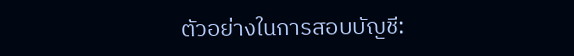ตัวอย่างในการสอบบัญชี: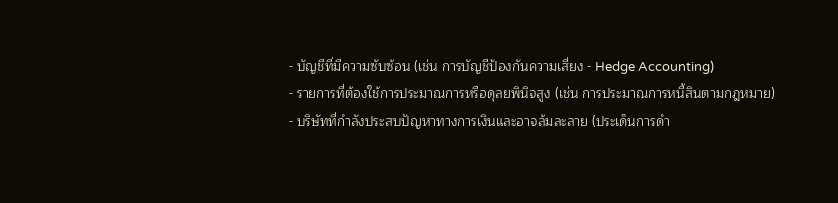- บัญชีที่มีความซับซ้อน (เช่น การบัญชีป้องกันความเสี่ยง - Hedge Accounting)
- รายการที่ต้องใช้การประมาณการหรือดุลยพินิจสูง (เช่น การประมาณการหนี้สินตามกฎหมาย)
- บริษัทที่กำลังประสบปัญหาทางการเงินและอาจล้มละลาย (ประเด็นการดำ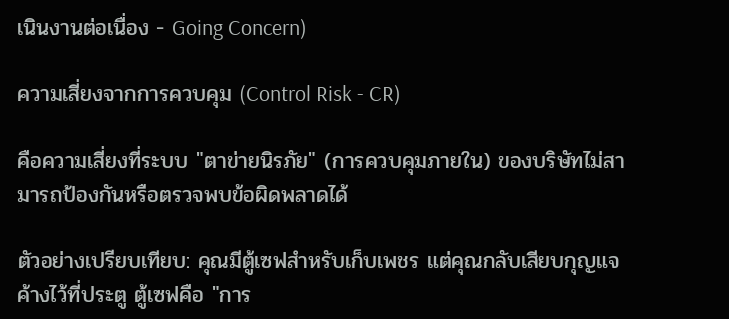เนินงานต่อเนื่อง - Going Concern)

ความเสี่ยงจากการควบคุม (Control Risk - CR)

คือความเสี่ยงที่ระบบ "ตาข่ายนิรภัย" (การควบคุมภายใน) ของบริษัทไม่สามารถป้องกันหรือตรวจพบข้อผิดพลาดได้

ตัวอย่างเปรียบเทียบ: คุณมีตู้เซฟสำหรับเก็บเพชร แต่คุณกลับเสียบกุญแจค้างไว้ที่ประตู ตู้เซฟคือ "การ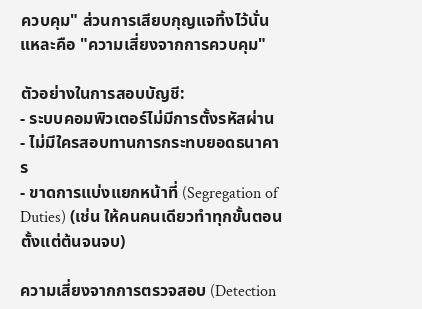ควบคุม" ส่วนการเสียบกุญแจทิ้งไว้นั่นแหละคือ "ความเสี่ยงจากการควบคุม"

ตัวอย่างในการสอบบัญชี:
- ระบบคอมพิวเตอร์ไม่มีการตั้งรหัสผ่าน
- ไม่มีใครสอบทานการกระทบยอดธนาคาร
- ขาดการแบ่งแยกหน้าที่ (Segregation of Duties) (เช่น ให้คนคนเดียวทำทุกขั้นตอนตั้งแต่ต้นจนจบ)

ความเสี่ยงจากการตรวจสอบ (Detection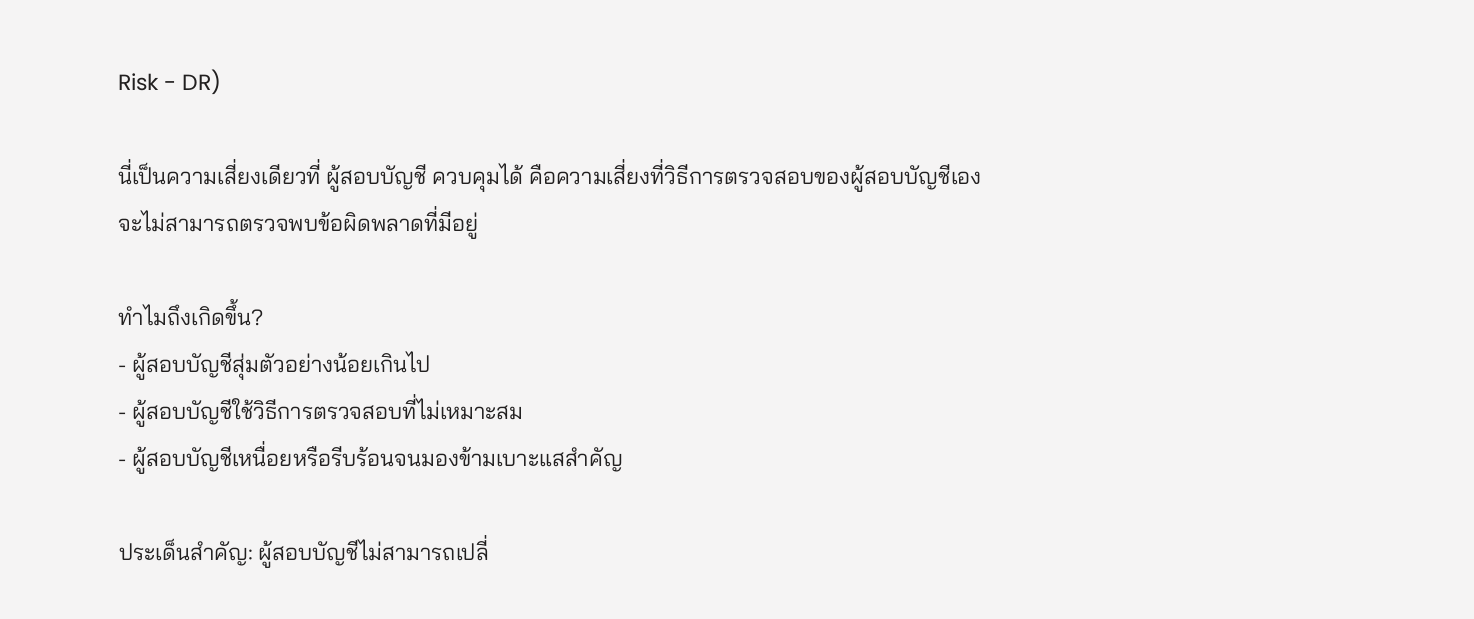Risk - DR)

นี่เป็นความเสี่ยงเดียวที่ ผู้สอบบัญชี ควบคุมได้ คือความเสี่ยงที่วิธีการตรวจสอบของผู้สอบบัญชีเองจะไม่สามารถตรวจพบข้อผิดพลาดที่มีอยู่

ทำไมถึงเกิดขึ้น?
- ผู้สอบบัญชีสุ่มตัวอย่างน้อยเกินไป
- ผู้สอบบัญชีใช้วิธีการตรวจสอบที่ไม่เหมาะสม
- ผู้สอบบัญชีเหนื่อยหรือรีบร้อนจนมองข้ามเบาะแสสำคัญ

ประเด็นสำคัญ: ผู้สอบบัญชีไม่สามารถเปลี่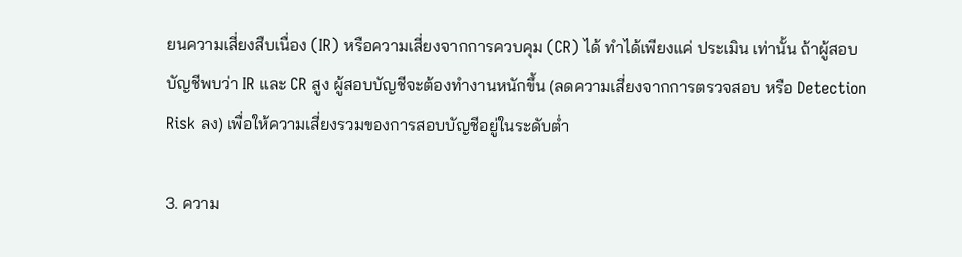ยนความเสี่ยงสืบเนื่อง (IR) หรือความเสี่ยงจากการควบคุม (CR) ได้ ทำได้เพียงแค่ ประเมิน เท่านั้น ถ้าผู้สอบบัญชีพบว่า IR และ CR สูง ผู้สอบบัญชีจะต้องทำงานหนักขึ้น (ลดความเสี่ยงจากการตรวจสอบ หรือ Detection Risk ลง) เพื่อให้ความเสี่ยงรวมของการสอบบัญชีอยู่ในระดับต่ำ

3. ความ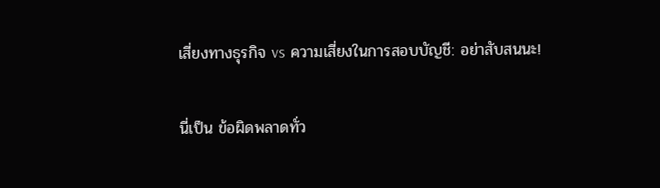เสี่ยงทางธุรกิจ vs ความเสี่ยงในการสอบบัญชี: อย่าสับสนนะ!

นี่เป็น ข้อผิดพลาดทั่ว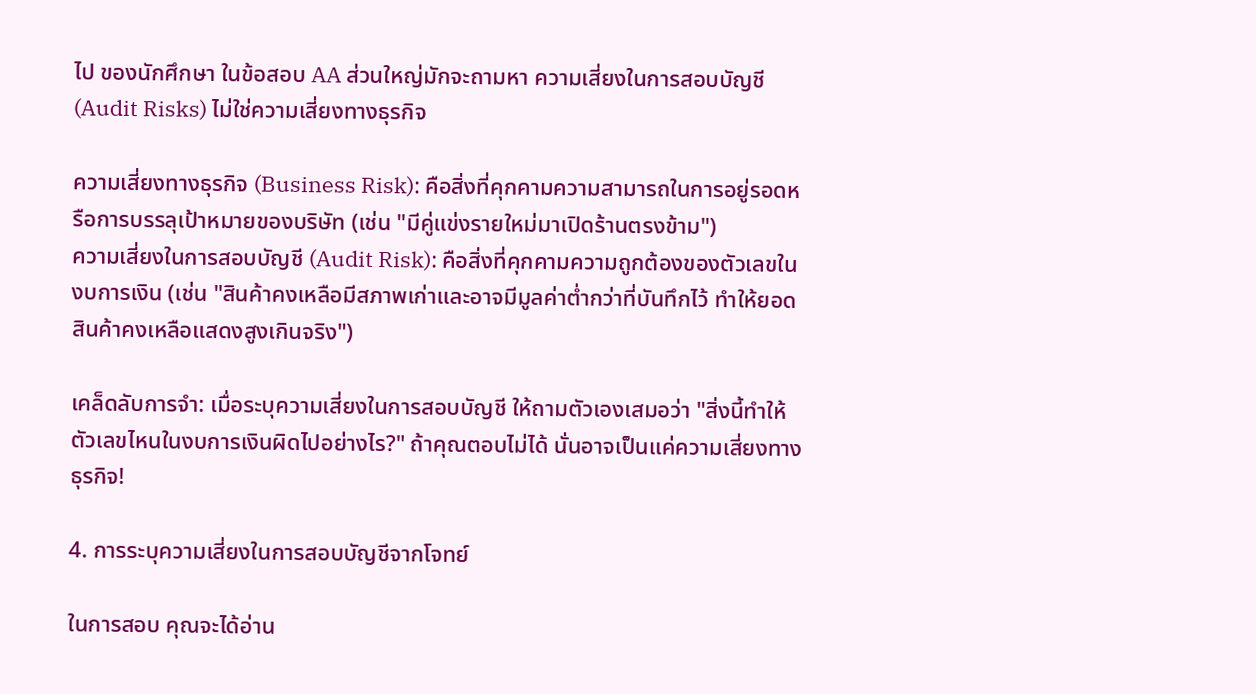ไป ของนักศึกษา ในข้อสอบ AA ส่วนใหญ่มักจะถามหา ความเสี่ยงในการสอบบัญชี (Audit Risks) ไม่ใช่ความเสี่ยงทางธุรกิจ

ความเสี่ยงทางธุรกิจ (Business Risk): คือสิ่งที่คุกคามความสามารถในการอยู่รอดหรือการบรรลุเป้าหมายของบริษัท (เช่น "มีคู่แข่งรายใหม่มาเปิดร้านตรงข้าม")
ความเสี่ยงในการสอบบัญชี (Audit Risk): คือสิ่งที่คุกคามความถูกต้องของตัวเลขในงบการเงิน (เช่น "สินค้าคงเหลือมีสภาพเก่าและอาจมีมูลค่าต่ำกว่าที่บันทึกไว้ ทำให้ยอดสินค้าคงเหลือแสดงสูงเกินจริง")

เคล็ดลับการจำ: เมื่อระบุความเสี่ยงในการสอบบัญชี ให้ถามตัวเองเสมอว่า "สิ่งนี้ทำให้ตัวเลขไหนในงบการเงินผิดไปอย่างไร?" ถ้าคุณตอบไม่ได้ นั่นอาจเป็นแค่ความเสี่ยงทางธุรกิจ!

4. การระบุความเสี่ยงในการสอบบัญชีจากโจทย์

ในการสอบ คุณจะได้อ่าน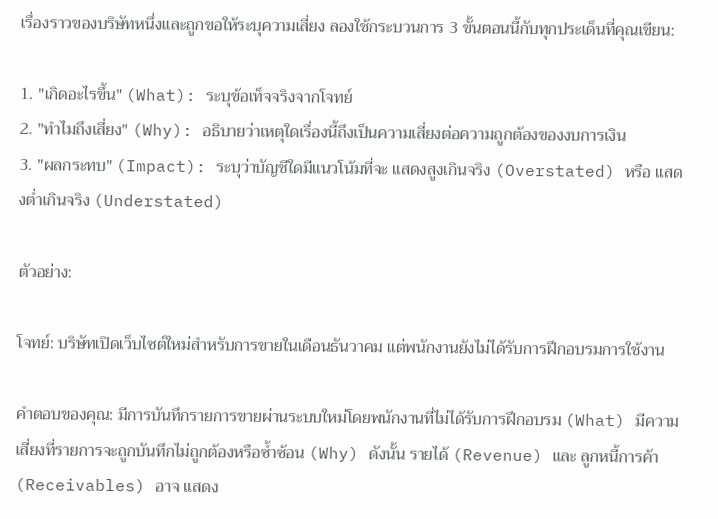เรื่องราวของบริษัทหนึ่งและถูกขอให้ระบุความเสี่ยง ลองใช้กระบวนการ 3 ขั้นตอนนี้กับทุกประเด็นที่คุณเขียน:

1. "เกิดอะไรขึ้น" (What): ระบุข้อเท็จจริงจากโจทย์
2. "ทำไมถึงเสี่ยง" (Why): อธิบายว่าเหตุใดเรื่องนี้ถึงเป็นความเสี่ยงต่อความถูกต้องของงบการเงิน
3. "ผลกระทบ" (Impact): ระบุว่าบัญชีใดมีแนวโน้มที่จะ แสดงสูงเกินจริง (Overstated) หรือ แสดงต่ำเกินจริง (Understated)

ตัวอย่าง:

โจทย์: บริษัทเปิดเว็บไซต์ใหม่สำหรับการขายในเดือนธันวาคม แต่พนักงานยังไม่ได้รับการฝึกอบรมการใช้งาน

คำตอบของคุณ: มีการบันทึกรายการขายผ่านระบบใหม่โดยพนักงานที่ไม่ได้รับการฝึกอบรม (What) มีความเสี่ยงที่รายการจะถูกบันทึกไม่ถูกต้องหรือซ้ำซ้อน (Why) ดังนั้น รายได้ (Revenue) และ ลูกหนี้การค้า (Receivables) อาจ แสดง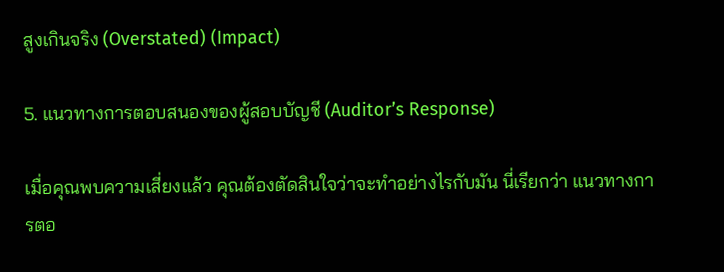สูงเกินจริง (Overstated) (Impact)

5. แนวทางการตอบสนองของผู้สอบบัญชี (Auditor’s Response)

เมื่อคุณพบความเสี่ยงแล้ว คุณต้องตัดสินใจว่าจะทำอย่างไรกับมัน นี่เรียกว่า แนวทางการตอ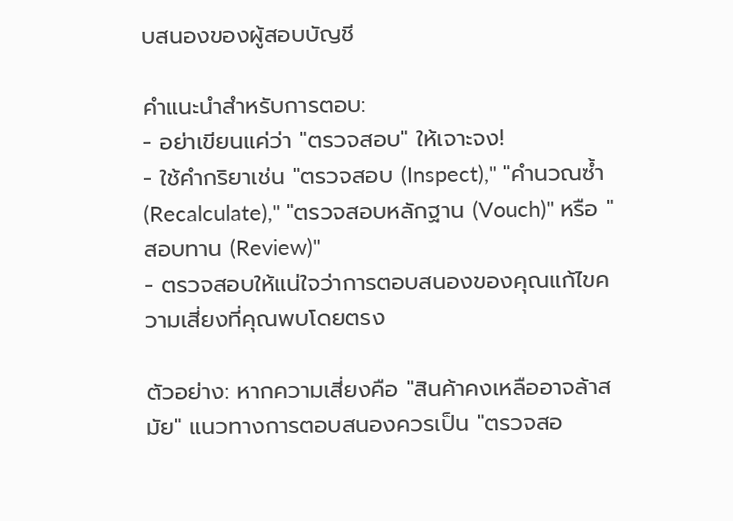บสนองของผู้สอบบัญชี

คำแนะนำสำหรับการตอบ:
- อย่าเขียนแค่ว่า "ตรวจสอบ" ให้เจาะจง!
- ใช้คำกริยาเช่น "ตรวจสอบ (Inspect)," "คำนวณซ้ำ (Recalculate)," "ตรวจสอบหลักฐาน (Vouch)" หรือ "สอบทาน (Review)"
- ตรวจสอบให้แน่ใจว่าการตอบสนองของคุณแก้ไขความเสี่ยงที่คุณพบโดยตรง

ตัวอย่าง: หากความเสี่ยงคือ "สินค้าคงเหลืออาจล้าสมัย" แนวทางการตอบสนองควรเป็น "ตรวจสอ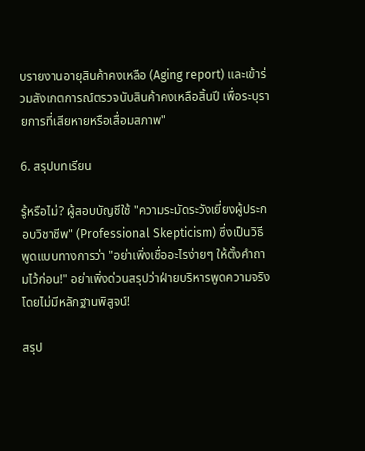บรายงานอายุสินค้าคงเหลือ (Aging report) และเข้าร่วมสังเกตการณ์ตรวจนับสินค้าคงเหลือสิ้นปี เพื่อระบุรายการที่เสียหายหรือเสื่อมสภาพ"

6. สรุปบทเรียน

รู้หรือไม่? ผู้สอบบัญชีใช้ "ความระมัดระวังเยี่ยงผู้ประกอบวิชาชีพ" (Professional Skepticism) ซึ่งเป็นวิธีพูดแบบทางการว่า "อย่าเพิ่งเชื่ออะไรง่ายๆ ให้ตั้งคำถามไว้ก่อน!" อย่าเพิ่งด่วนสรุปว่าฝ่ายบริหารพูดความจริงโดยไม่มีหลักฐานพิสูจน์!

สรุป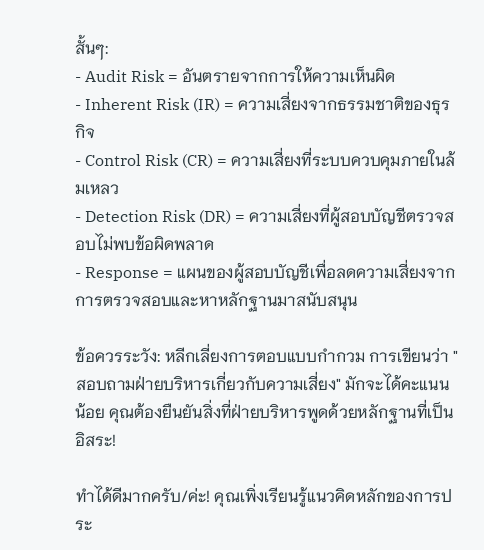สั้นๆ:
- Audit Risk = อันตรายจากการให้ความเห็นผิด
- Inherent Risk (IR) = ความเสี่ยงจากธรรมชาติของธุรกิจ
- Control Risk (CR) = ความเสี่ยงที่ระบบควบคุมภายในล้มเหลว
- Detection Risk (DR) = ความเสี่ยงที่ผู้สอบบัญชีตรวจสอบไม่พบข้อผิดพลาด
- Response = แผนของผู้สอบบัญชีเพื่อลดความเสี่ยงจากการตรวจสอบและหาหลักฐานมาสนับสนุน

ข้อควรระวัง: หลีกเลี่ยงการตอบแบบกำกวม การเขียนว่า "สอบถามฝ่ายบริหารเกี่ยวกับความเสี่ยง" มักจะได้คะแนนน้อย คุณต้องยืนยันสิ่งที่ฝ่ายบริหารพูดด้วยหลักฐานที่เป็นอิสระ!

ทำได้ดีมากครับ/ค่ะ! คุณเพิ่งเรียนรู้แนวคิดหลักของการประ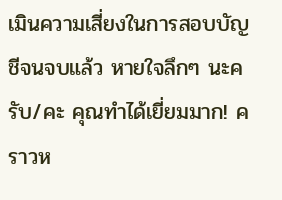เมินความเสี่ยงในการสอบบัญชีจนจบแล้ว หายใจลึกๆ นะครับ/คะ คุณทำได้เยี่ยมมาก! คราวห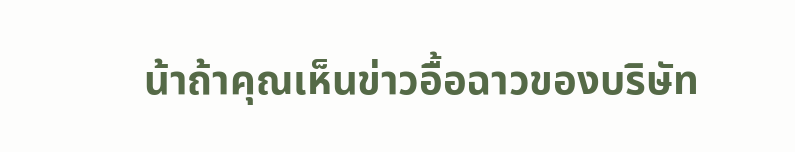น้าถ้าคุณเห็นข่าวอื้อฉาวของบริษัท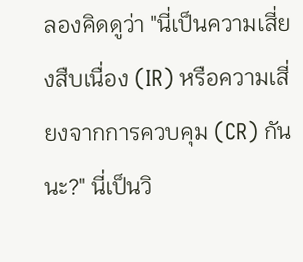ลองคิดดูว่า "นี่เป็นความเสี่ยงสืบเนื่อง (IR) หรือความเสี่ยงจากการควบคุม (CR) กันนะ?" นี่เป็นวิ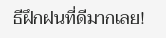ธีฝึกฝนที่ดีมากเลย!